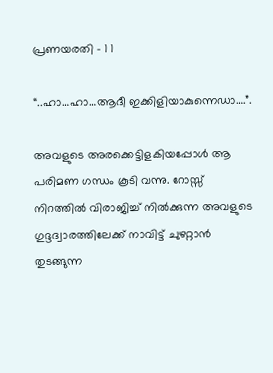പ്രണയരതി – 1 1

“..ഹാ…ഹാ…ആദീ ഇക്കിളിയാകുന്നെഡാ….”.

അവളുടെ അരക്കെട്ടിളകിയപ്പോള്‍ ആ പരിമണ ഗന്ധം കൂടി വന്നു. റോസ്സ് നിറത്തില്‍ വിരാജിച്ച് നില്‍ക്കുന്ന അവളുടെ ഗുദ്ദദ്വാരത്തിലേക്ക് നാവിട്ട് ചുഴറ്റാന്‍ തുടങ്ങുന്ന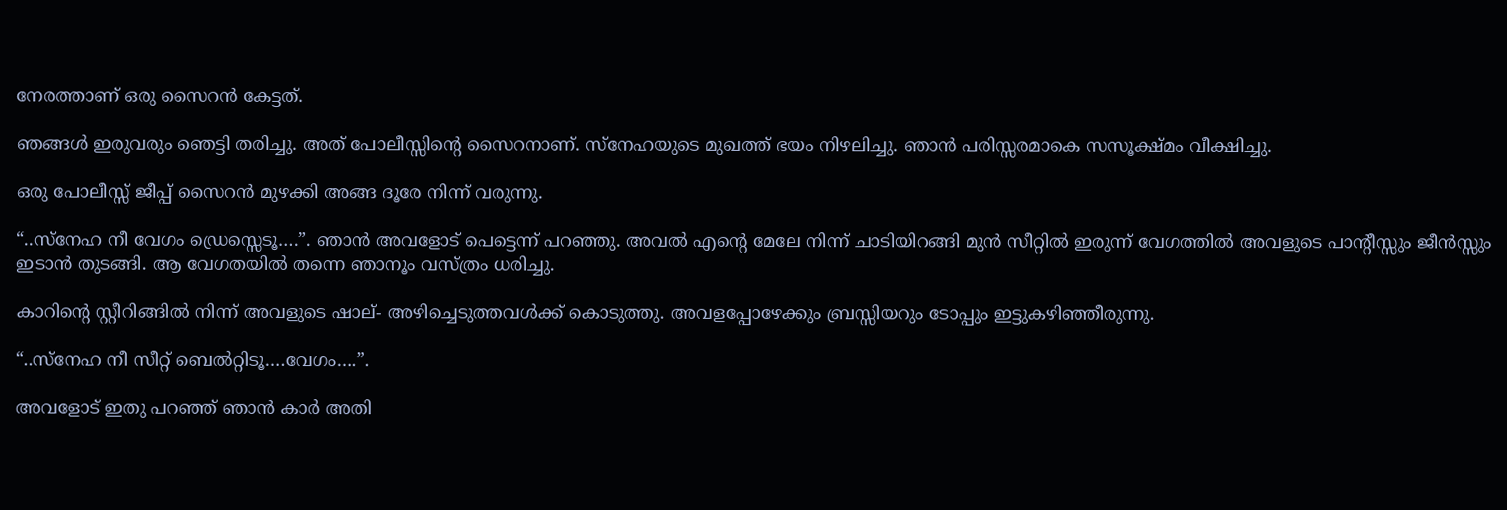നേരത്താണ്‌ ഒരു സൈറന്‍ കേട്ടത്.

ഞങ്ങള്‍ ഇരുവരും ഞെട്ടി തരിച്ചു. അത് പോലീസ്സിന്റെ സൈറനാണ്‌. സ്നേഹയുടെ മുഖത്ത് ഭയം നിഴലിച്ചു. ഞാന്‍ പരിസ്സരമാകെ സസൂക്ഷ്മം വീക്ഷിച്ചു.

ഒരു പോലീസ്സ് ജീപ്പ് സൈറന്‍ മുഴക്കി അങ്ങ ദൂരേ നിന്ന് വരുന്നു.

“..സ്നേഹ നീ വേഗം ഡ്രെസ്സെടൂ….”. ഞാന്‍ അവളോട് പെട്ടെന്ന് പറഞ്ഞു. അവല്‍ എന്റെ മേലേ നിന്ന് ചാടിയിറങ്ങി മുന്‍ സീറ്റില്‍ ഇരുന്ന് വേഗത്തില്‍ അവളുടെ പാന്റീസ്സും ജീന്‍സ്സും ഇടാന്‍ തുടങ്ങി. ആ വേഗതയില്‍ തന്നെ ഞാനൂം വസ്ത്രം ധരിച്ചു.

കാറിന്റെ സ്റ്റീറിങ്ങില്‍ നിന്ന് അവളുടെ ഷാല്- അഴിച്ചെടുത്തവള്‍ക്ക് കൊടുത്തു. അവളപ്പോഴേക്കും ബ്രസ്സിയറും ടോപ്പും ഇട്ടുകഴിഞ്ഞീരുന്നു.

“..സ്നേഹ നീ സീറ്റ് ബെല്‍റ്റിടൂ….വേഗം….”.

അവളോട് ഇതു പറഞ്ഞ്‌ ഞാന്‍ കാര്‍ അതി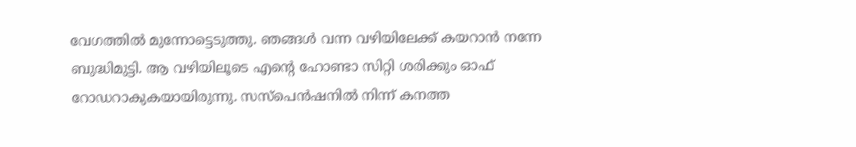വേഗത്തില്‍ മുന്നോട്ടെടുത്തു. ഞങ്ങള്‍ വന്ന വഴിയിലേക്ക് കയറാന്‍ നന്നേ ബുദ്ധിമുട്ടി. ആ വഴിയിലൂടെ എന്റെ ഹോണ്ടാ സിറ്റി ശരിക്കും ഓഫ് റോഡറാകുകയായിരുന്നു. സസ്പെന്‍ഷനില്‍ നിന്ന് കനത്ത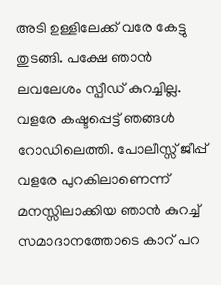അടി ഉള്ളിലേക്ക് വരേ കേട്ടു തുടങ്ങി. പക്ഷേ ഞാന്‍ ലവലേശം സ്പീഡ് കുറച്ചില്ല. വളരേ കഷ്ടപ്പെട്ട് ഞങ്ങള്‍ റോഡിലെത്തി. പോലീസ്സ് ജീപ്പ് വളരേ പുറകിലാണെന്ന് മനസ്സിലാക്കിയ ഞാന്‍ കുറച്ച് സമാദാനത്തോടെ കാറ്‌ പറ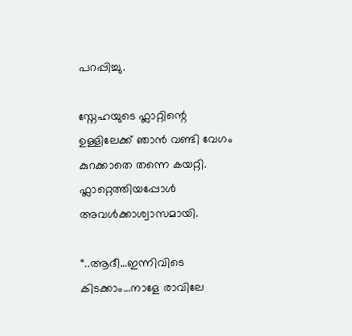പറപ്പിച്ചു.

സ്നേഹയുടെ ഫ്ലാറ്റിന്റെ ഉള്ളിലേക്ക് ഞാന്‍ വണ്ടി വേഗം കുറക്കാതെ തന്നെ കയറ്റി. ഫ്ലാറ്റെത്തിയപ്പോള്‍ അവള്‍ക്കാശ്വാസമായി.

“..ആദീ…ഇന്നിവിടെ കിടക്കാം…നാളേ രാവിലേ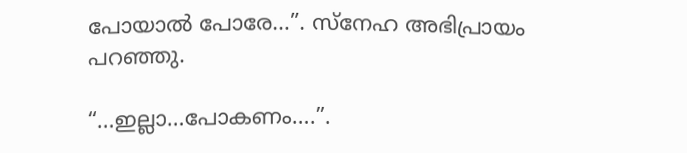പോയാല്‍ പോരേ…”. സ്നേഹ അഭിപ്രായം പറഞ്ഞു.

“…ഇല്ലാ…പോകണം….”.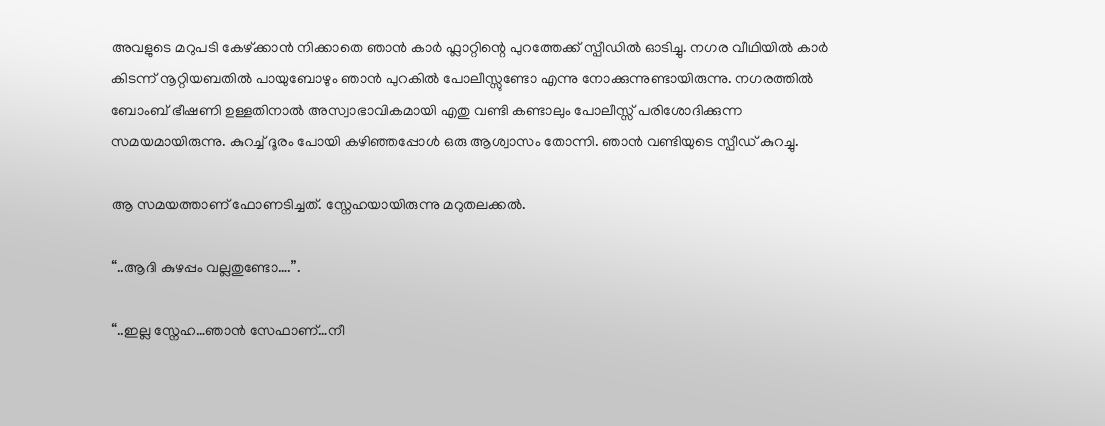അവളുടെ മറുപടി കേഴ്ക്കാന്‍ നിക്കാതെ ഞാന്‍ കാര്‍ ഫ്ലാറ്റിന്റെ പുറത്തേക്ക് സ്പീഡില്‍ ഓടിച്ചു. നഗര വീഥിയില്‍ കാര്‍ കിടന്ന് നൂറ്റിയബതില്‍ പായുബോഴും ഞാന്‍ പുറകില്‍ പോലീസ്സുണ്ടോ എന്നു നോക്കുന്നുണ്ടായിരുന്നു. നഗരത്തില്‍ ബോംബ് ഭീഷണി ഉള്ളതിനാല്‍ അസ്വാഭാവികമായി എതു വണ്ടി കണ്ടാലും പോലീസ്സ് പരിശോദിക്കുന്ന സമയമായിരുന്നു. കുറച്ച് ദൂരം പോയി കഴിഞ്ഞപ്പോള്‍ ഒരു ആശ്വാസം തോന്നി. ഞാന്‍ വണ്ടിയുടെ സ്പീഡ് കുറച്ചു.

ആ സമയത്താണ്‌ ഫോണടിച്ചത്. സ്നേഹയായിരുന്നു മറുതലക്കല്‍.

“..ആദി കുഴപ്പം വല്ലതുണ്ടോ….”.

“..ഇല്ല സ്നേഹ…ഞാന്‍ സേഫാണ്‌…നീ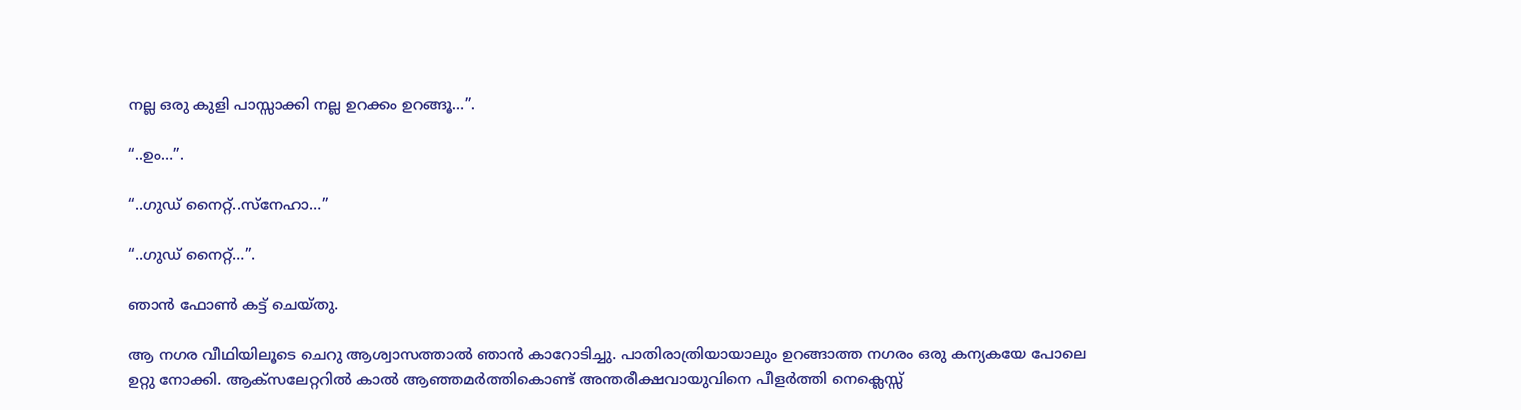നല്ല ഒരു കുളി പാസ്സാക്കി നല്ല ഉറക്കം ഉറങ്ങൂ…”.

“..ഉം…”.

“..ഗുഡ് നൈറ്റ്..സ്നേഹാ…”

“..ഗുഡ് നൈറ്റ്…”.

ഞാന്‍ ഫോണ്‍ കട്ട് ചെയ്തു.

ആ നഗര വീഥിയിലൂടെ ചെറു ആശ്വാസത്താല്‍ ഞാന്‍ കാറോടിച്ചു. പാതിരാത്രിയായാലും ഉറങ്ങാത്ത നഗരം ഒരു കന്യകയേ പോലെ ഉറ്റു നോക്കി. ആക്സലേറ്ററില്‍ കാല്‍ ആഞ്ഞമര്‍ത്തികൊണ്ട് അന്തരീക്ഷവായുവിനെ പീളര്‍ത്തി നെക്ലെസ്സ്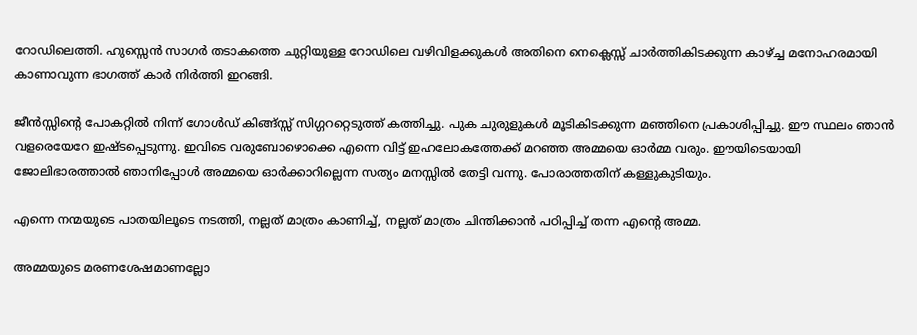റോഡിലെത്തി. ഹുസ്സെന്‍ സാഗര്‍ തടാകത്തെ ചുറ്റിയുള്ള റോഡിലെ വഴിവിളക്കുകള്‍ അതിനെ നെക്ലെസ്സ് ചാര്‍ത്തികിടക്കുന്ന കാഴ്ച്ച മനോഹരമായി കാണാവുന്ന ഭാഗത്ത് കാര്‍ നിര്‍ത്തി ഇറങ്ങി.

ജീന്‍സ്സിന്റെ പോകറ്റില്‍ നിന്ന് ഗോള്‍ഡ് കിങ്ങ്സ്സ് സിഗ്ഗററ്റെടുത്ത് കത്തിച്ചു. പുക ചുരുളുകള്‍ മൂടികിടക്കുന്ന മഞ്ഞിനെ പ്രകാശിപ്പിച്ചു. ഈ സ്ഥലം ഞാന്‍ വളരെയേറേ ഇഷ്ടപ്പെടുന്നു. ഇവിടെ വരുബോഴൊക്കെ എന്നെ വിട്ട് ഇഹലോകത്തേക്ക് മറഞ്ഞ അമ്മയെ ഓര്‍മ്മ വരും. ഈയിടെയായി ജോലിഭാരത്താല്‍ ഞാനിപ്പോള്‍ അമ്മയെ ഓര്‍ക്കാറില്ലെന്ന സത്യം മനസ്സില്‍ തേട്ടി വന്നു. പോരാത്തതിന്‌ കള്ളുകുടിയും.

എന്നെ നന്മയുടെ പാതയിലൂടെ നടത്തി, നല്ലത് മാത്രം കാണിച്ച്, നല്ലത് മാത്രം ചിന്തിക്കാന്‍ പഠിപ്പിച്ച് തന്ന എന്റെ അമ്മ.

അമ്മയുടെ മരണശേഷമാണല്ലോ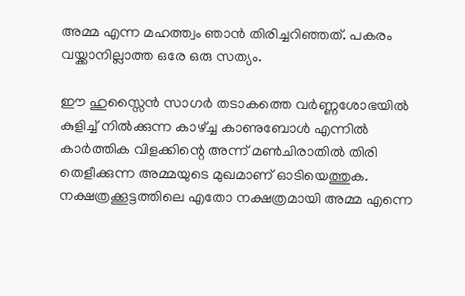അമ്മ എന്ന മഹത്ത്വം ഞാന്‍ തിരിച്ചറിഞ്ഞത്. പകരം വയ്ക്കാനില്ലാത്ത ഒരേ ഒരു സത്യം.

ഈ ഹുസ്സൈന്‍ സാഗര്‍ തടാകത്തെ വര്‍ണ്ണശോഭയില്‍ കുളിച്ച് നില്‍ക്കുന്ന കാഴ്ച്ച കാണുബോള്‍ എന്നില്‍ കാര്‍ത്തിക വിളക്കിന്റെ അന്ന് മണ്‍ചിരാതില്‍ തിരി തെളീക്കുന്ന അമ്മയുടെ മുഖമാണ്‌ ഓടിയെത്തുക. നക്ഷത്രക്കൂട്ടത്തിലെ എതോ നക്ഷത്രമായി അമ്മ എന്നെ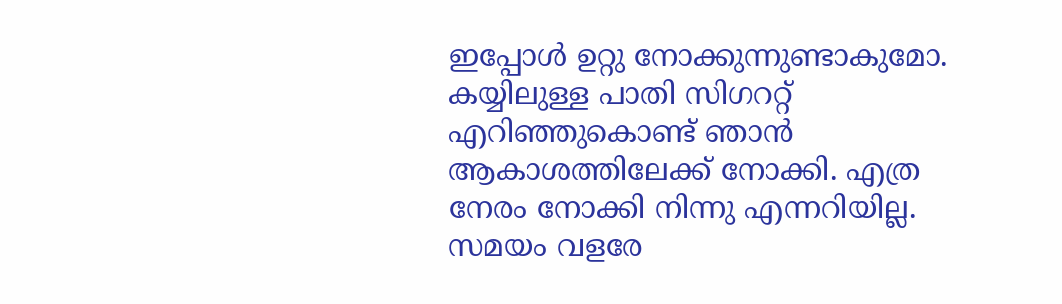ഇപ്പോള്‍ ഉറ്റു നോക്കുന്നുണ്ടാകുമോ. കയ്യിലുള്ള പാതി സിഗററ്റ് എറിഞ്ഞുകൊണ്ട് ഞാന്‍ ആകാശത്തിലേക്ക് നോക്കി. എത്ര നേരം നോക്കി നിന്നു എന്നറിയില്ല. സമയം വളരേ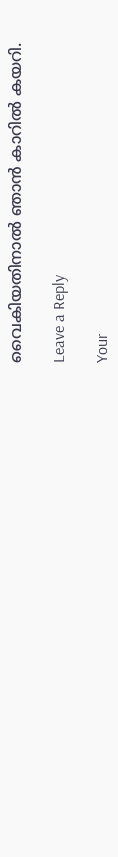വൈകിയതിനാല്‍ ഞാന്‍ കാറില്‍ കയറി.

Leave a Reply

Your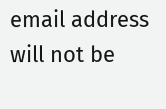email address will not be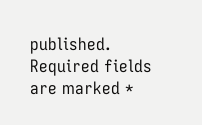published. Required fields are marked *